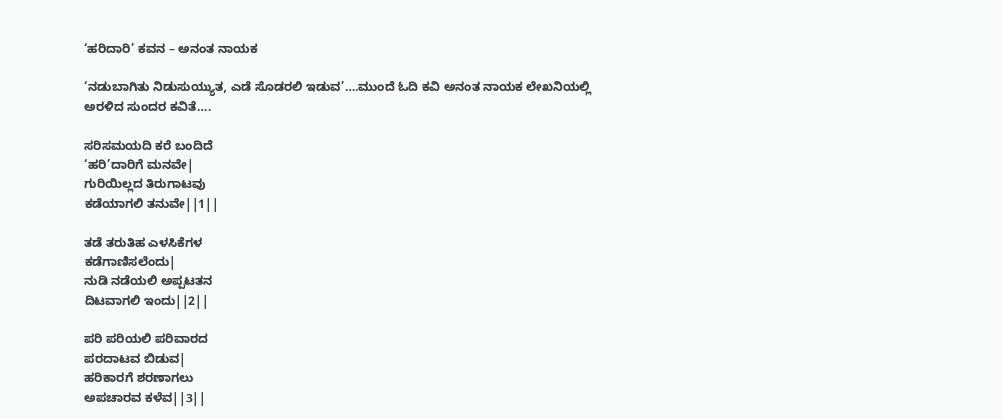‘ಹರಿದಾರಿ’ ಕವನ – ಅನಂತ ನಾಯಕ

‘ನಡುಬಾಗಿತು ನಿಡುಸುಯ್ಯುತ, ಎಡೆ ಸೊಡರಲಿ ಇಡುವ’….ಮುಂದೆ ಓದಿ ಕವಿ ಅನಂತ ನಾಯಕ ಲೇಖನಿಯಲ್ಲಿ ಅರಳಿದ ಸುಂದರ ಕವಿತೆ….

ಸರಿಸಮಯದಿ ಕರೆ ಬಂದಿದೆ
‘ಹರಿ’ದಾರಿಗೆ ಮನವೇ|
ಗುರಿಯಿಲ್ಲದ ತಿರುಗಾಟವು
ಕಡೆಯಾಗಲಿ ತನುವೇ||1||

ತಡೆ ತರುತಿಹ ಎಳಸಿಕೆಗಳ
ಕಡೆಗಾಣಿಸಲೆಂದು|
ನುಡಿ ನಡೆಯಲಿ ಅಪ್ಪಟತನ
ದಿಟವಾಗಲಿ ಇಂದು||2||

ಪರಿ ಪರಿಯಲಿ ಪರಿವಾರದ
ಪರದಾಟವ ಬಿಡುವ|
ಹರಿಕಾರಗೆ ಶರಣಾಗಲು
ಅಪಚಾರವ ಕಳೆವ||3||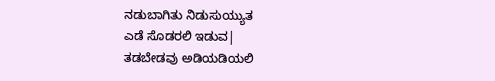ನಡುಬಾಗಿತು ನಿಡುಸುಯ್ಯುತ
ಎಡೆ ಸೊಡರಲಿ ಇಡುವ|
ತಡಬೇಡವು ಅಡಿಯಡಿಯಲಿ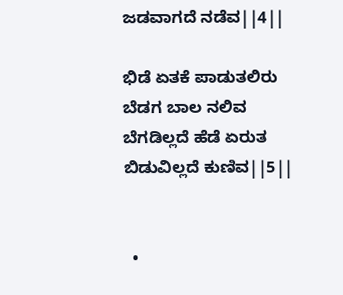ಜಡವಾಗದೆ ನಡೆವ||4||

ಭಿಡೆ ಏತಕೆ ಪಾಡುತಲಿರು
ಬೆಡಗ ಬಾಲ ನಲಿವ
ಬೆಗಡಿಲ್ಲದೆ ಹೆಡೆ ಏರುತ
ಬಿಡುವಿಲ್ಲದೆ ಕುಣಿವ||5||


  •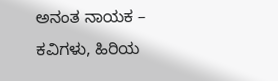ಅನಂತ ನಾಯಕ – ಕವಿಗಳು, ಹಿರಿಯ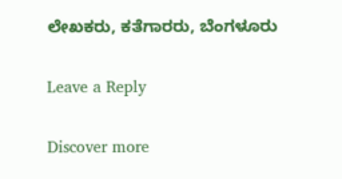ಲೇಖಕರು, ಕತೆಗಾರರು, ಬೆಂಗಳೂರು

Leave a Reply

Discover more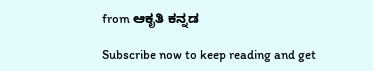from ಆಕೃತಿ ಕನ್ನಡ

Subscribe now to keep reading and get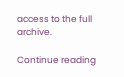access to the full archive.

Continue reading